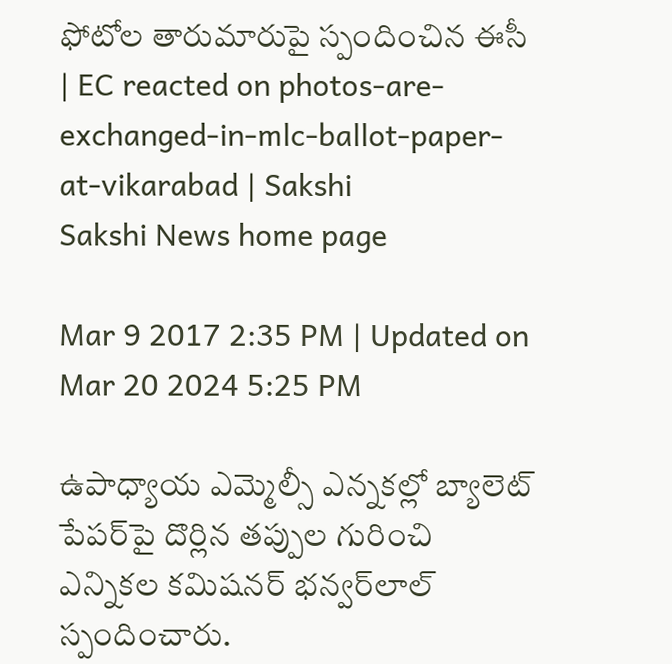ఫోటోల తారుమారుపై స్పందించిన ఈసీ | EC reacted on photos-are-exchanged-in-mlc-ballot-paper-at-vikarabad | Sakshi
Sakshi News home page

Mar 9 2017 2:35 PM | Updated on Mar 20 2024 5:25 PM

ఉపాధ్యాయ ఎమ్మెల్సీ ఎన్నకల్లో బ్యాలెట్‌ పేపర్‌పై దొర్లిన తప్పుల గురించి ఎన్నికల కమిషనర్‌ భన్వర్‌లాల్‌ స్పందించారు.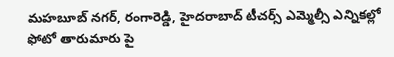మహబూబ్ నగర్, రంగారెడ్డి, హైదరాబాద్ టీచర్స్ ఎమ్మెల్సీ ఎన్నికల్లో ఫోటో తారుమారు పై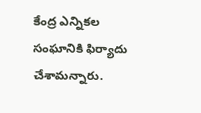కేంద్ర ఎన్నికల సంఘానికి ఫిర్యాదు చేశామన్నారు.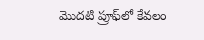మొదటి ప్రూఫ్‌లో కేవలం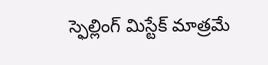స్ఫెల్లింగ్‌ మిస్టేక్‌ మాత్రమే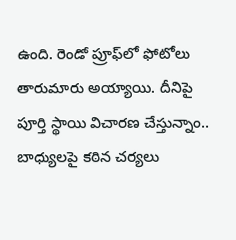ఉంది. రెండో ప్రూఫ్‌లో ఫోటోలు తారుమారు అయ్యాయి. దీనిపై పూర్తి స్థాయి విచారణ చేస్తున్నాం.. బాధ్యులపై కఠిన చర్యలు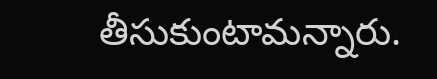తీసుకుంటామన్నారు.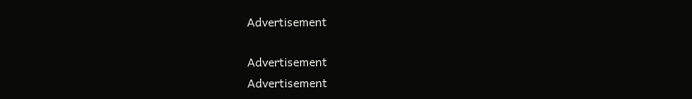Advertisement

Advertisement
Advertisement